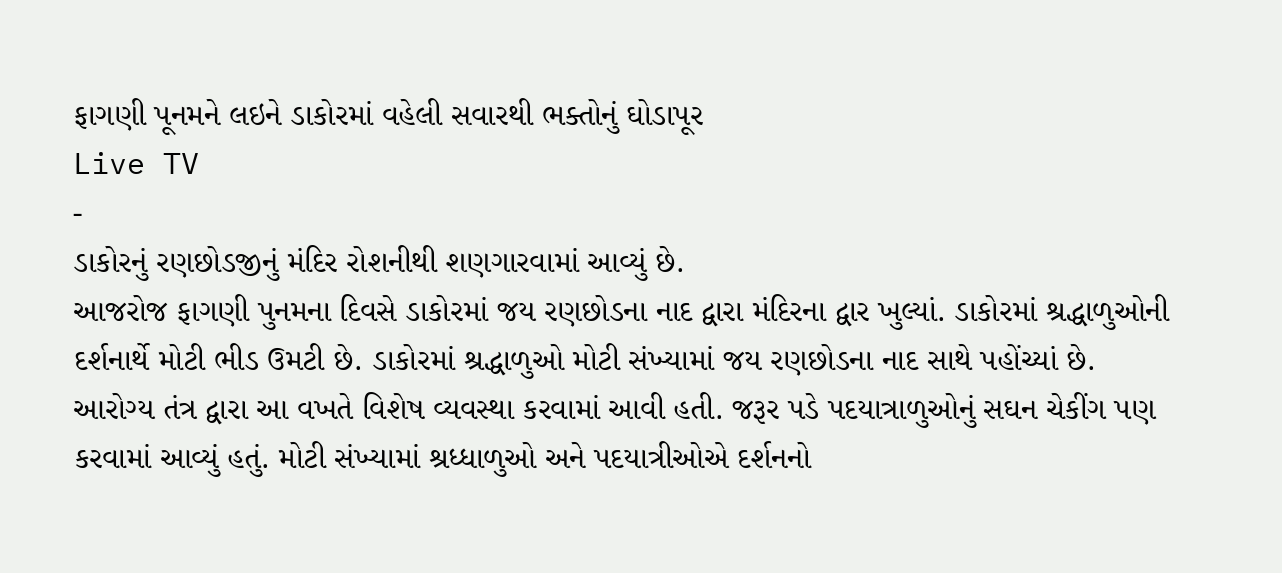ફાગણી પૂનમને લઇને ડાકોરમાં વહેલી સવારથી ભક્તોનું ઘોડાપૂર
Live TV
-
ડાકોરનું રણછોડજીનું મંદિર રોશનીથી શણગારવામાં આવ્યું છે.
આજરોજ ફાગણી પુનમના દિવસે ડાકોરમાં જય રણછોડના નાદ દ્વારા મંદિરના દ્વાર ખુલ્યાં. ડાકોરમાં શ્રદ્ધાળુઓની દર્શનાર્થે મોટી ભીડ ઉમટી છે. ડાકોરમાં શ્રદ્ધાળુઓ મોટી સંખ્યામાં જય રણછોડના નાદ સાથે પહોંચ્યાં છે.
આરોગ્ય તંત્ર દ્વારા આ વખતે વિશેષ વ્યવસ્થા કરવામાં આવી હતી. જરૂર પડે પદયાત્રાળુઓનું સઘન ચેકીંગ પણ કરવામાં આવ્યું હતું. મોટી સંખ્યામાં શ્રધ્ધાળુઓ અને પદયાત્રીઓએ દર્શનનો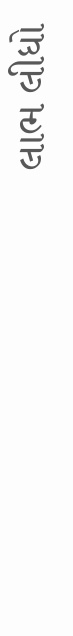લાભ લીધો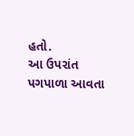હતો.
આ ઉપરાંત પગપાળા આવતા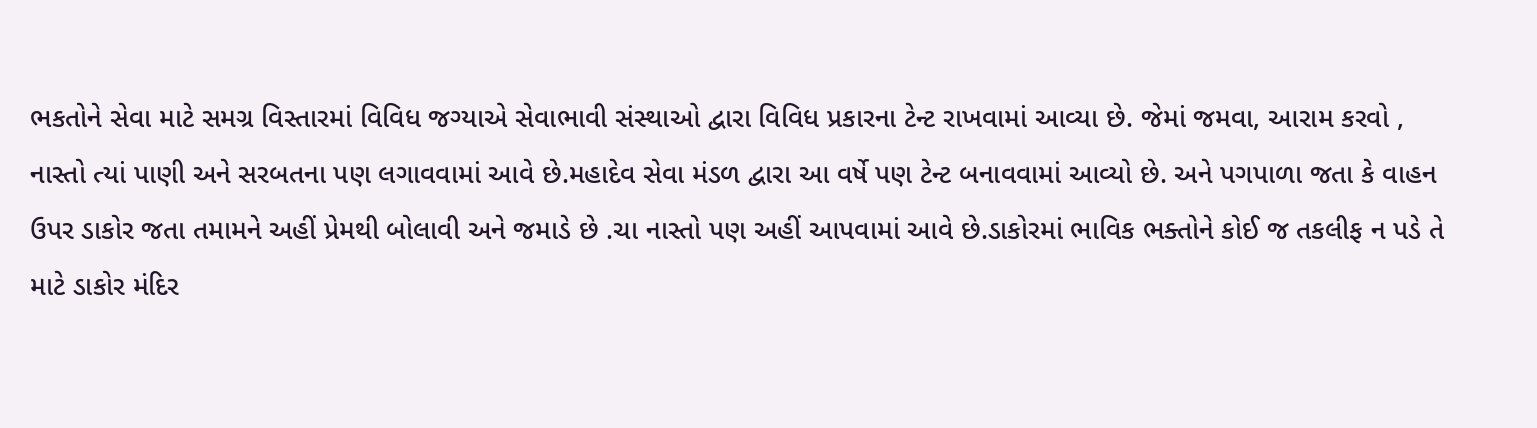ભકતોને સેવા માટે સમગ્ર વિસ્તારમાં વિવિધ જગ્યાએ સેવાભાવી સંસ્થાઓ દ્વારા વિવિધ પ્રકારના ટેન્ટ રાખવામાં આવ્યા છે. જેમાં જમવા, આરામ કરવો , નાસ્તો ત્યાં પાણી અને સરબતના પણ લગાવવામાં આવે છે.મહાદેવ સેવા મંડળ દ્વારા આ વર્ષે પણ ટેન્ટ બનાવવામાં આવ્યો છે. અને પગપાળા જતા કે વાહન ઉપર ડાકોર જતા તમામને અહીં પ્રેમથી બોલાવી અને જમાડે છે .ચા નાસ્તો પણ અહીં આપવામાં આવે છે.ડાકોરમાં ભાવિક ભક્તોને કોઈ જ તકલીફ ન પડે તે માટે ડાકોર મંદિર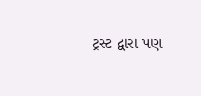ટ્રસ્ટ દ્વારા પણ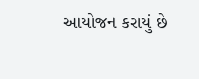આયોજન કરાયું છે